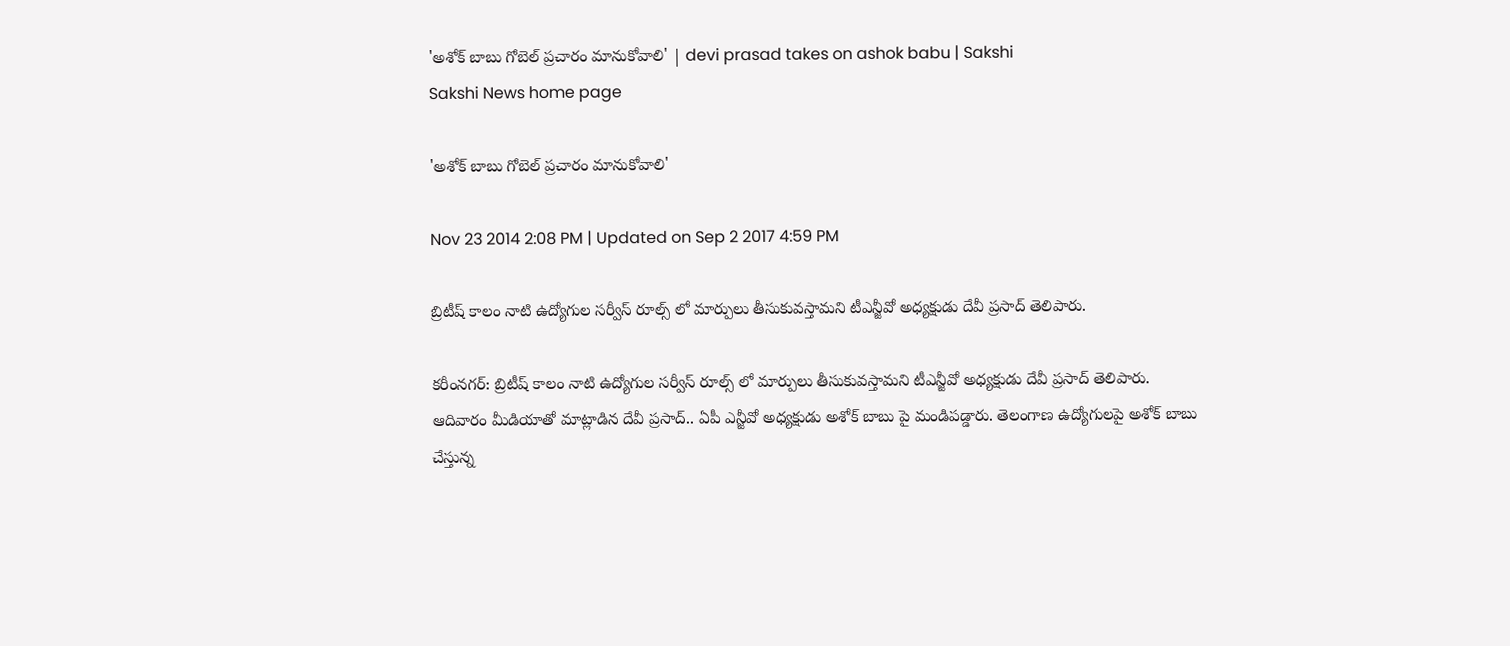'అశోక్ బాబు గోబెల్ ప్రచారం మానుకోవాలి' | devi prasad takes on ashok babu | Sakshi
Sakshi News home page

'అశోక్ బాబు గోబెల్ ప్రచారం మానుకోవాలి'

Nov 23 2014 2:08 PM | Updated on Sep 2 2017 4:59 PM

బ్రిటీష్ కాలం నాటి ఉద్యోగుల సర్వీస్ రూల్స్ లో మార్పులు తీసుకువస్తామని టీఎన్జీవో అధ్యక్షుడు దేవీ ప్రసాద్ తెలిపారు.

కరీంనగర్: బ్రిటీష్ కాలం నాటి ఉద్యోగుల సర్వీస్ రూల్స్ లో మార్పులు తీసుకువస్తామని టీఎన్జీవో అధ్యక్షుడు దేవీ ప్రసాద్ తెలిపారు. ఆదివారం మీడియాతో మాట్లాడిన దేవీ ప్రసాద్.. ఏపీ ఎన్జీవో అధ్యక్షుడు అశోక్ బాబు పై మండిపడ్డారు. తెలంగాణ ఉద్యోగులపై అశోక్ బాబు చేస్తున్న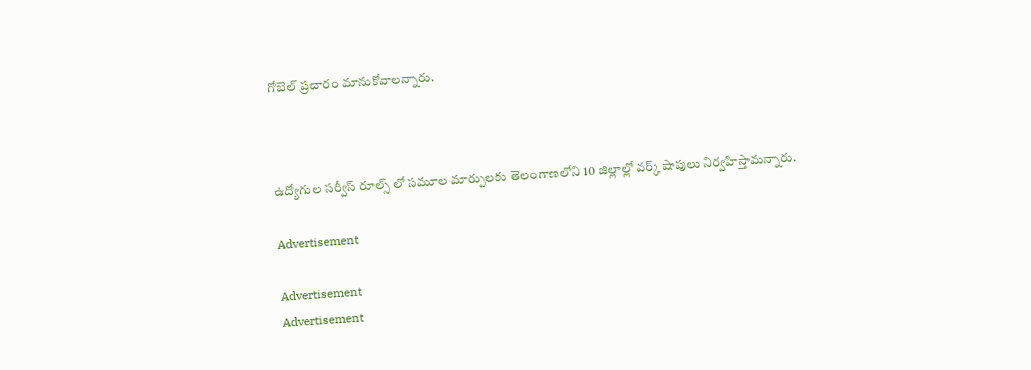గోబెల్ ప్రచారం మానుకోవాలన్నారు.



ఉద్యోగుల సర్వీస్ రూల్స్ లో సమూల మార్పులకు తెలంగాణలోని 10 జిల్లాల్లో వర్క్ షాపులు నిర్వహిస్తామన్నారు.

Advertisement

Advertisement
Advertisement